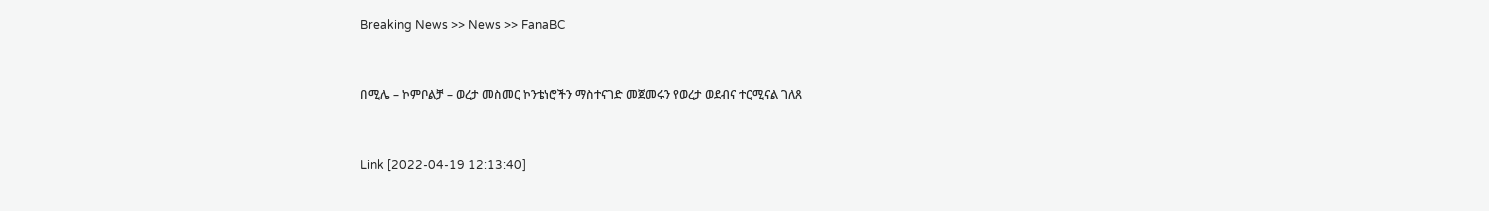Breaking News >> News >> FanaBC


በሚሌ – ኮምቦልቻ – ወረታ መስመር ኮንቴነሮችን ማስተናገድ መጀመሩን የወረታ ወደብና ተርሚናል ገለጸ


Link [2022-04-19 12:13:40]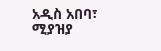አዲስ አበባ፣ ሚያዝያ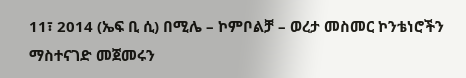11፣ 2014 (ኤፍ ቢ ሲ) በሚሌ – ኮምቦልቻ – ወረታ መስመር ኮንቴነሮችን ማስተናገድ መጀመሩን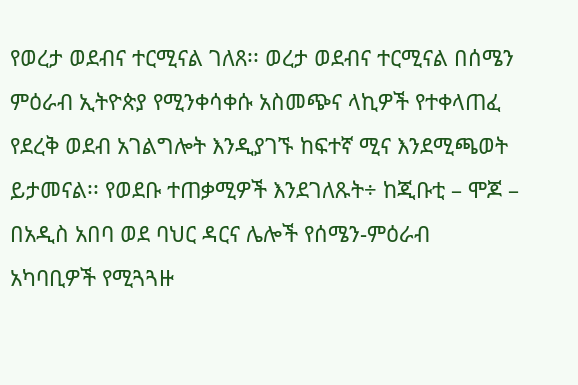የወረታ ወደብና ተርሚናል ገለጸ፡፡ ወረታ ወደብና ተርሚናል በሰሜን ምዕራብ ኢትዮጵያ የሚንቀሳቀሱ አስመጭና ላኪዎች የተቀላጠፈ የደረቅ ወደብ አገልግሎት እንዲያገኙ ከፍተኛ ሚና እንደሚጫወት ይታመናል፡፡ የወደቡ ተጠቃሚዎች እንደገለጹት÷ ከጂቡቲ – ሞጆ – በአዲስ አበባ ወደ ባህር ዳርና ሌሎች የሰሜን-ምዕራብ አካባቢዎች የሚጓጓዙ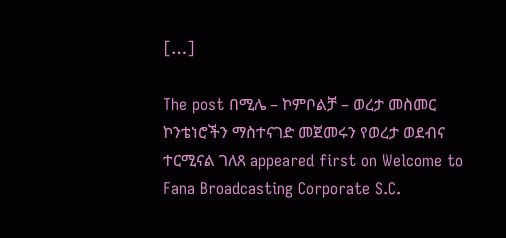[…]

The post በሚሌ – ኮምቦልቻ – ወረታ መስመር ኮንቴነሮችን ማስተናገድ መጀመሩን የወረታ ወደብና ተርሚናል ገለጸ appeared first on Welcome to Fana Broadcasting Corporate S.C.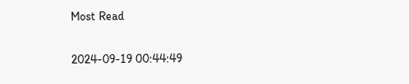Most Read

2024-09-19 00:44:49